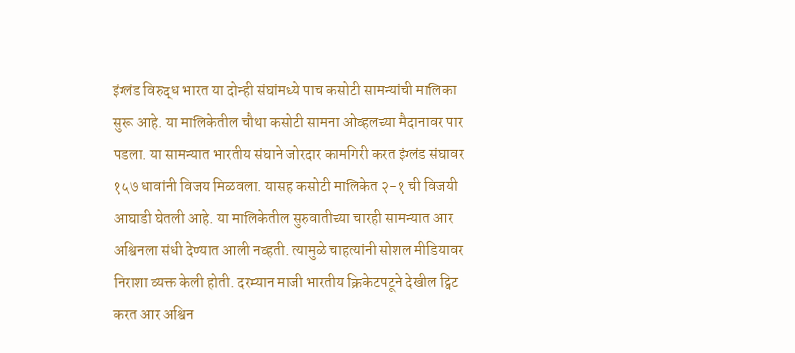इंग्लंड विरुद्ध भारत या दोन्ही संघांमध्ये पाच कसोटी सामन्यांची मालिका सुरू आहे. या मालिकेतील चौथा कसोटी सामना ओव्हलच्या मैदानावर पार पडला. या सामन्यात भारतीय संघाने जोरदार कामगिरी करत इंग्लंड संघावर १५७ धावांनी विजय मिळवला. यासह कसोटी मालिकेत २-१ ची विजयी आघाडी घेतली आहे. या मालिकेतील सुरुवातीच्या चारही सामन्यात आर अश्विनला संधी देण्यात आली नव्हती. त्यामुळे चाहत्यांनी सोशल मीडियावर निराशा व्यक्त केली होती. दरम्यान माजी भारतीय क्रिकेटपटूने देखील ट्विट करत आर अश्विन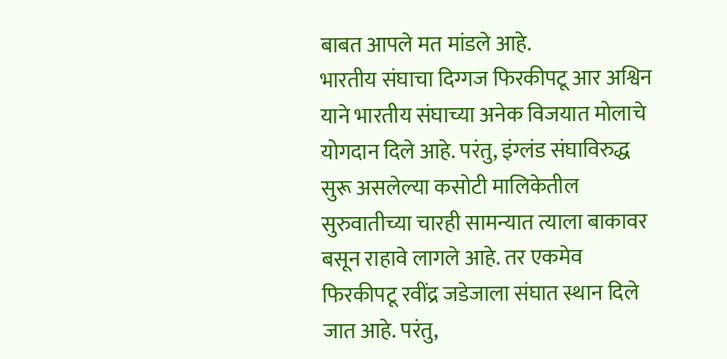बाबत आपले मत मांडले आहे.
भारतीय संघाचा दिग्गज फिरकीपटू आर अश्विन याने भारतीय संघाच्या अनेक विजयात मोलाचे योगदान दिले आहे. परंतु, इंग्लंड संघाविरुद्ध सुरू असलेल्या कसोटी मालिकेतील सुरुवातीच्या चारही सामन्यात त्याला बाकावर बसून राहावे लागले आहे. तर एकमेव फिरकीपटू रवींद्र जडेजाला संघात स्थान दिले जात आहे. परंतु,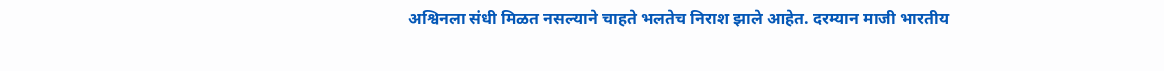अश्विनला संधी मिळत नसल्याने चाहते भलतेच निराश झाले आहेत. दरम्यान माजी भारतीय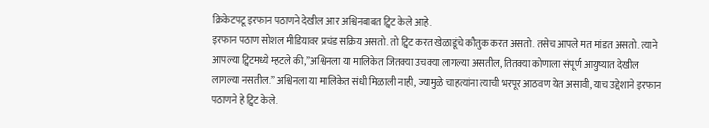क्रिकेटपटू इरफान पठाणने देखील आर अश्विनबाबत ट्विट केले आहे.
इरफान पठाण सोशल मीडियावर प्रचंड सक्रिय असतो. तो ट्विट करत खेळाडूंचे कौतुक करत असतो. तसेच आपले मत मांडत असतो. त्याने आपल्या ट्विटमध्ये म्हटले की,”अश्विनला या मालिकेत जितक्या उचक्या लागल्या असतील, तितक्या कोणाला संपूर्ण आयुष्यात देखील लागल्या नसतील.” अश्विनला या मालिकेत संधी मिळाली नाही, ज्यामुळे चाहत्यांना त्याची भरपूर आठवण येत असावी, याच उद्देशाने इरफान पठाणने हे ट्विट केले.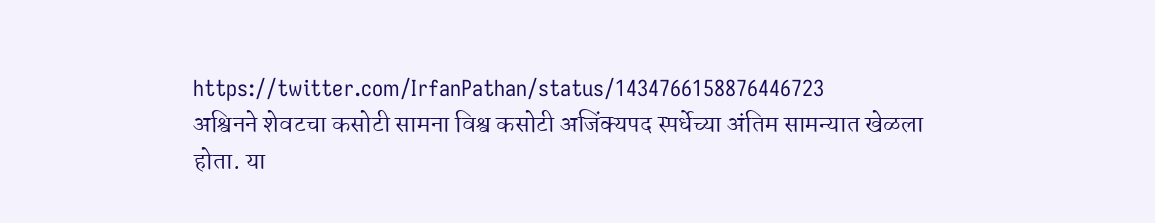https://twitter.com/IrfanPathan/status/1434766158876446723
अश्विनने शेवटचा कसोटी सामना विश्व कसोटी अजिंक्यपद स्पर्धेच्या अंतिम सामन्यात खेळला होता. या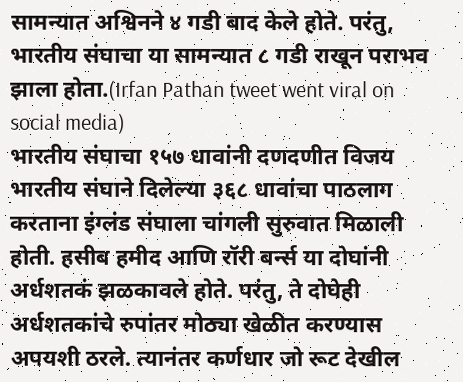सामन्यात अश्विनने ४ गडी बाद केले होते. परंतु, भारतीय संघाचा या सामन्यात ८ गडी राखून पराभव झाला होता.(Irfan Pathan tweet went viral on social media)
भारतीय संघाचा १५७ धावांनी दणदणीत विजय
भारतीय संघाने दिलेल्या ३६८ धावांचा पाठलाग करताना इंग्लंड संघाला चांगली सुरुवात मिळाली होती. हसीब हमीद आणि रॉरी बर्न्स या दोघांनी अर्धशतकं झळकावले होते. परंतु, ते दोघेही अर्धशतकांचे रुपांतर मोठ्या खेळीत करण्यास अपयशी ठरले. त्यानंतर कर्णधार जो रूट देखील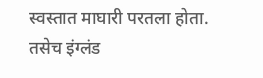स्वस्तात माघारी परतला होता. तसेच इंग्लंड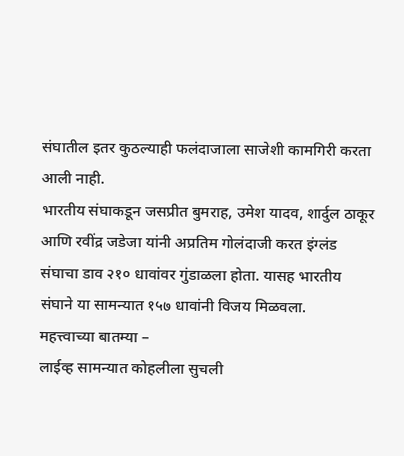संघातील इतर कुठल्याही फलंदाजाला साजेशी कामगिरी करता आली नाही.
भारतीय संघाकडून जसप्रीत बुमराह, उमेश यादव, शार्दुल ठाकूर आणि रवींद्र जडेजा यांनी अप्रतिम गोलंदाजी करत इंग्लंड संघाचा डाव २१० धावांवर गुंडाळला होता. यासह भारतीय संघाने या सामन्यात १५७ धावांनी विजय मिळवला.
महत्त्वाच्या बातम्या –
लाईव्ह सामन्यात कोहलीला सुचली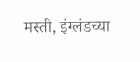मस्ती, इंग्लंडच्या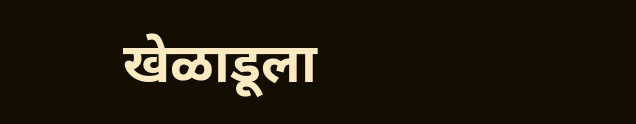खेळाडूला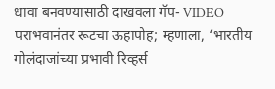धावा बनवण्यासाठी दाखवला गॅप- VIDEO
पराभवानंतर रूटचा ऊहापोह; म्हणाला, ‘भारतीय गोलंदाजांच्या प्रभावी रिव्हर्स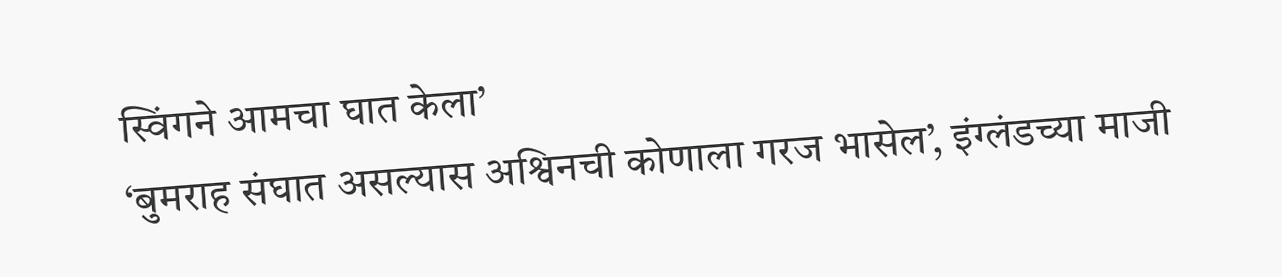स्विंगने आमचा घात केला’
‘बुमराह संघात असल्यास अश्विनची कोणाला गरज भासेल’, इंग्लंडच्या माजी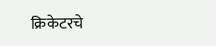क्रिकेटरचे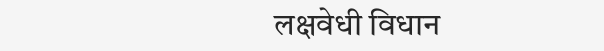लक्षवेधी विधान